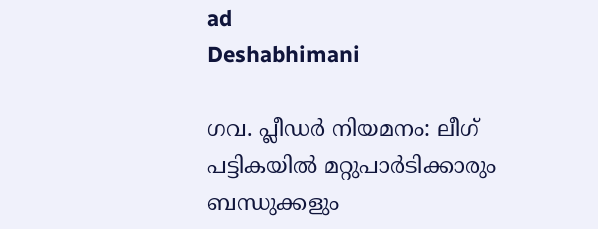ad
Deshabhimani

ഗവ. പ്ലീഡർ നിയമനം: ലീഗ്‌ പട്ടികയിൽ മറ്റുപാർടിക്കാരും ബന്ധുക്കളും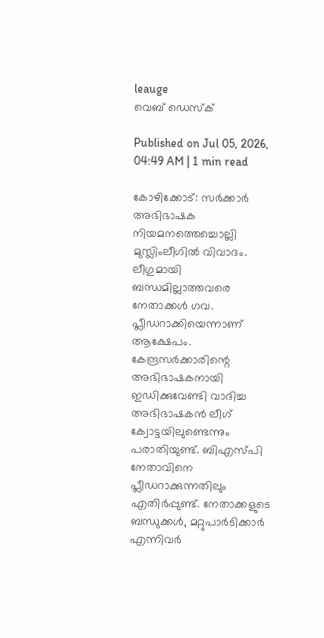leauge
വെബ് ഡെസ്ക്

Published on Jul 05, 2026, 04:49 AM | 1 min read

കോഴിക്കോട്: സർക്കാർ അഭിഭാഷക നിയമനത്തെച്ചൊല്ലി മുസ്ലിംലീഗിൽ വിവാദം. ലീഗുമായി ബന്ധമില്ലാത്തവരെ നേതാക്കൾ ഗവ. പ്ലീഡറാക്കിയെന്നാണ്‌ ആക്ഷേപം. കേന്ദ്രസർക്കാരിന്റെ അഭിഭാഷകനായി ഇഡിക്കുവേണ്ടി വാദിച്ച അഭിഭാഷകൻ ലീഗ്‌ ക്വോട്ടയിലുണ്ടെന്നും പരാതിയുണ്ട്‌. ബിഎസ്‌പി നേതാവിനെ പ്ലീഡറാക്കുന്നതിലും എതിർപ്പുണ്ട്‌. നേതാക്കളുടെ ബന്ധുക്കൾ, മറ്റുപാർടിക്കാർ എന്നിവർ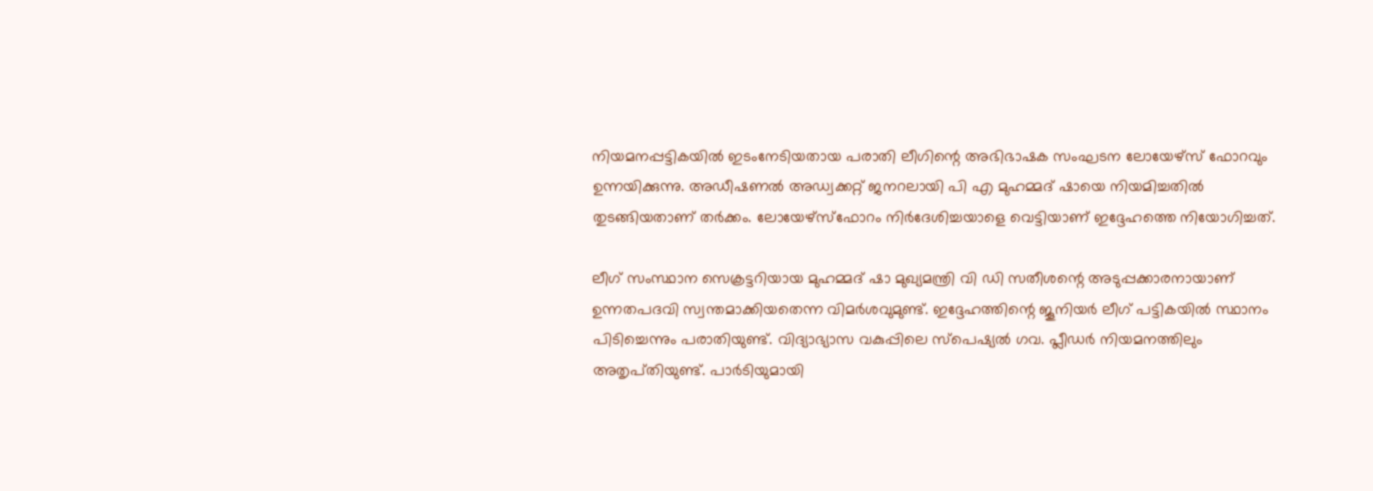നിയമനപ്പട്ടികയിൽ ഇടംനേടിയതായ പരാതി ലീഗിന്റെ അഭിഭാഷക സംഘടന ലോയേഴ്‌സ്‌ ഫോറവും ഉന്നയിക്കുന്നു. അഡീഷണൽ അഡ്വക്കറ്റ്‌ ജനറലായി പി എ മുഹമ്മദ്‌ ഷായെ നിയമിച്ചതിൽ തുടങ്ങിയതാണ്‌ തർക്കം. ലോയേഴ്‌സ്‌ഫോറം നിർദേശിച്ചയാളെ വെട്ടിയാണ്‌ ഇദ്ദേഹത്തെ നിയോഗിച്ചത്‌.

ലീഗ്‌ സംസ്ഥാന സെക്രട്ടറിയായ മുഹമ്മദ്‌ ഷാ മുഖ്യമന്ത്രി വി ഡി സതീശന്റെ അടുപ്പക്കാരനായാണ്‌ ഉന്നതപദവി സ്വന്തമാക്കിയതെന്ന വിമർശവുമുണ്ട്‌. ഇദ്ദേഹത്തിന്റെ ജൂനിയർ ലീഗ്‌ പട്ടികയിൽ സ്ഥാനം പിടിച്ചെന്നും പരാതിയുണ്ട്‌. വിദ്യാഭ്യാസ വകുപ്പിലെ സ്പെഷ്യൽ ഗവ. പ്ലീഡർ നിയമനത്തിലും അതൃപ്‌തിയുണ്ട്‌. പാർടിയുമായി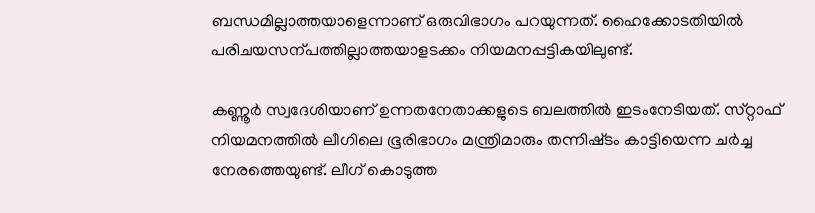ബന്ധമില്ലാത്തയാളെന്നാണ്‌ ഒരുവിഭാഗം പറയുന്നത്‌. ഹൈക്കോടതിയിൽ പരിചയസന്പത്തില്ലാത്തയാളടക്കം നിയമനപ്പട്ടികയിലുണ്ട്‌.

കണ്ണൂർ സ്വദേശിയാണ്‌ ഉന്നതനേതാക്കളുടെ ബലത്തിൽ ഇടംനേടിയത്‌. സ്‌റ്റാഫ്‌ നിയമനത്തിൽ ലീഗിലെ ഭൂരിഭാഗം മന്ത്രിമാരും തന്നിഷ്‌ടം കാട്ടിയെന്ന ചർച്ച നേരത്തെയുണ്ട്‌. ലീഗ്‌ കൊടുത്ത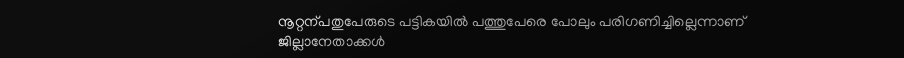നൂറ്റന്പതുപേരുടെ പട്ടികയിൽ പത്തുപേരെ പോലും പരിഗണിച്ചില്ലെന്നാണ്‌ ജില്ലാനേതാക്കൾ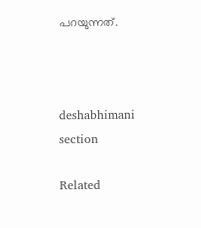പറയുന്നത്‌.



deshabhimani section

Related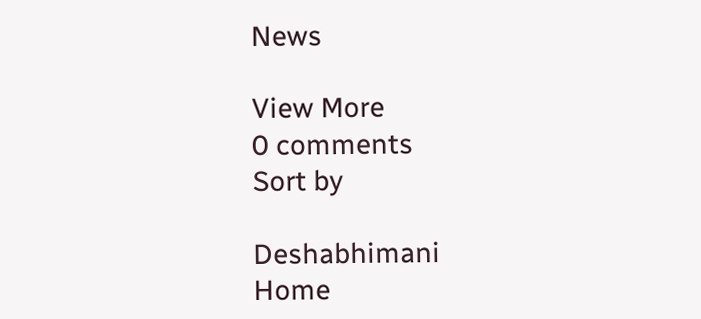News

View More
0 comments
Sort by

Deshabhimani
Home